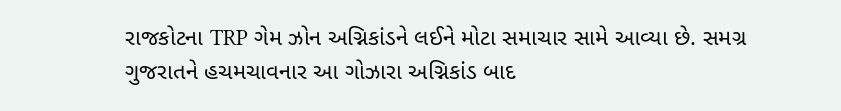રાજકોટના TRP ગેમ ઝોન અગ્નિકાંડને લઈને મોટા સમાચાર સામે આવ્યા છે. સમગ્ર ગુજરાતને હચમચાવનાર આ ગોઝારા અગ્નિકાંડ બાદ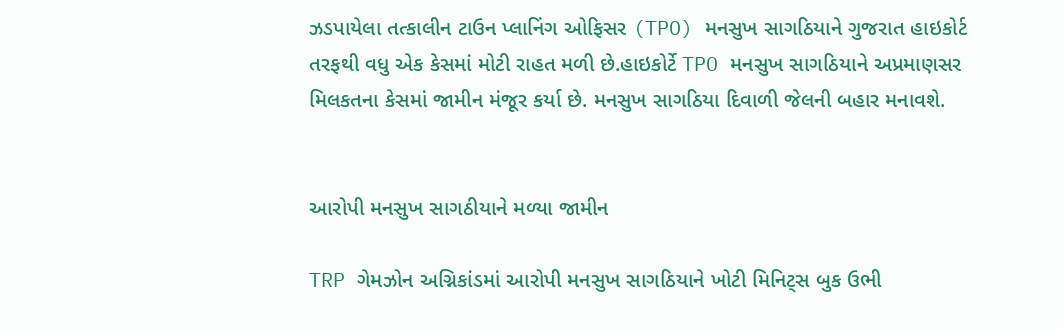ઝડપાયેલા તત્કાલીન ટાઉન પ્લાનિંગ ઓફિસર (TPO) મનસુખ સાગઠિયાને ગુજરાત હાઇકોર્ટ તરફથી વધુ એક કેસમાં મોટી રાહત મળી છે.હાઇકોર્ટે TPO મનસુખ સાગઠિયાને અપ્રમાણસર મિલકતના કેસમાં જામીન મંજૂર કર્યા છે. મનસુખ સાગઠિયા દિવાળી જેલની બહાર મનાવશે.


આરોપી મનસુખ સાગઠીયાને મળ્યા જામીન

TRP ગેમઝોન અગ્નિકાંડમાં આરોપી મનસુખ સાગઠિયાને ખોટી મિનિટ્સ બુક ઉભી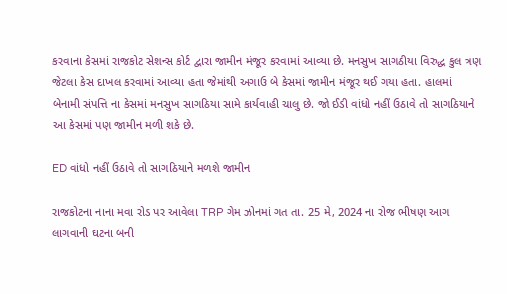કરવાના કેસમાં રાજકોટ સેશન્સ કોર્ટ દ્વારા જામીન મંજૂર કરવામાં આવ્યા છે. મનસુખ સાગઠીયા વિરુદ્ધ કુલ ત્રણ જેટલા કેસ દાખલ કરવામાં આવ્યા હતા જેમાંથી અગાઉ બે કેસમાં જામીન મંજૂર થઈ ગયા હતા. હાલમાં બેનામી સંપત્તિ ના કેસમાં મનસુખ સાગઠિયા સામે કાર્યવાહી ચાલુ છે. જો ઈડી વાંધો નહીં ઉઠાવે તો સાગઠિયાને આ કેસમાં પણ જામીન મળી શકે છે.

ED વાંધો નહીં ઉઠાવે તો સાગઠિયાને મળશે જામીન

રાજકોટના નાના મવા રોડ પર આવેલા TRP ગેમ ઝોનમાં ગત તા. 25 મે, 2024 ના રોજ ભીષણ આગ લાગવાની ઘટના બની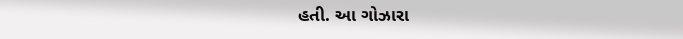હતી. આ ગોઝારા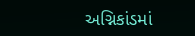અગ્નિકાંડમાં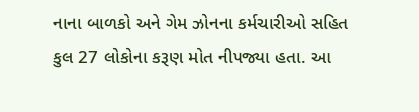નાના બાળકો અને ગેમ ઝોનના કર્મચારીઓ સહિત કુલ 27 લોકોના કરૂણ મોત નીપજ્યા હતા. આ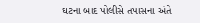ઘટના બાદ પોલીસે તપાસના અંતે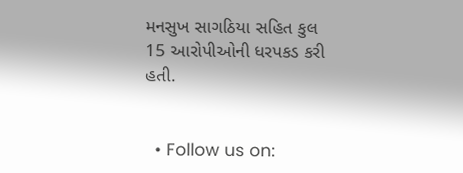મનસુખ સાગઠિયા સહિત કુલ 15 આરોપીઓની ધરપકડ કરી હતી.


  • Follow us on: